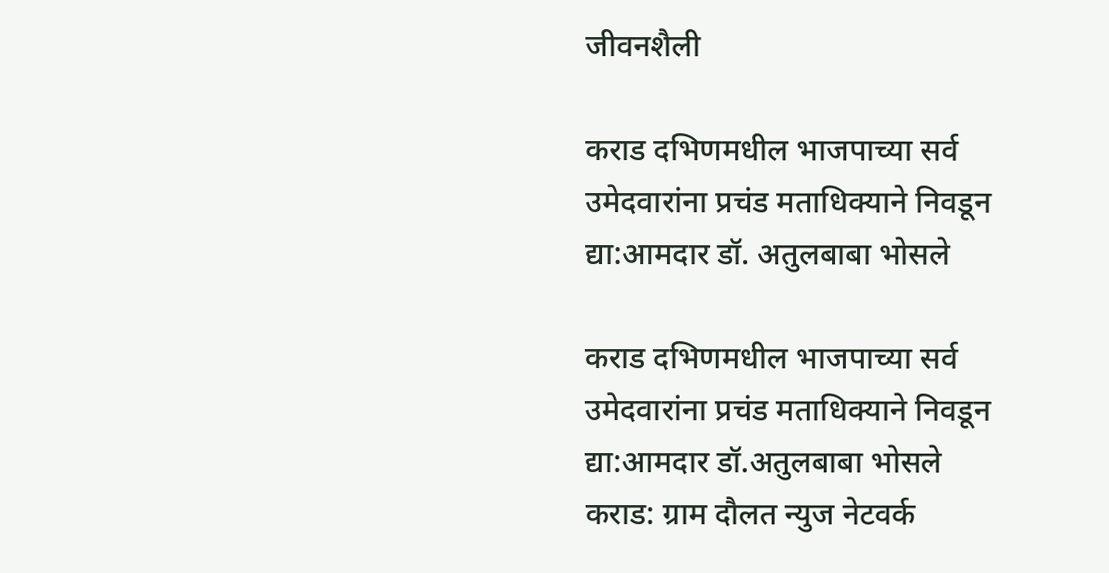जीवनशैली

कराड दभिणमधील भाजपाच्या सर्व उमेदवारांना प्रचंड मताधिक्याने निवडून द्या:आमदार डॉ. अतुलबाबा भोसले

कराड दभिणमधील भाजपाच्या सर्व उमेदवारांना प्रचंड मताधिक्याने निवडून द्या:आमदार डॉ.अतुलबाबा भोसले
कराड: ग्राम दौलत न्युज नेटवर्क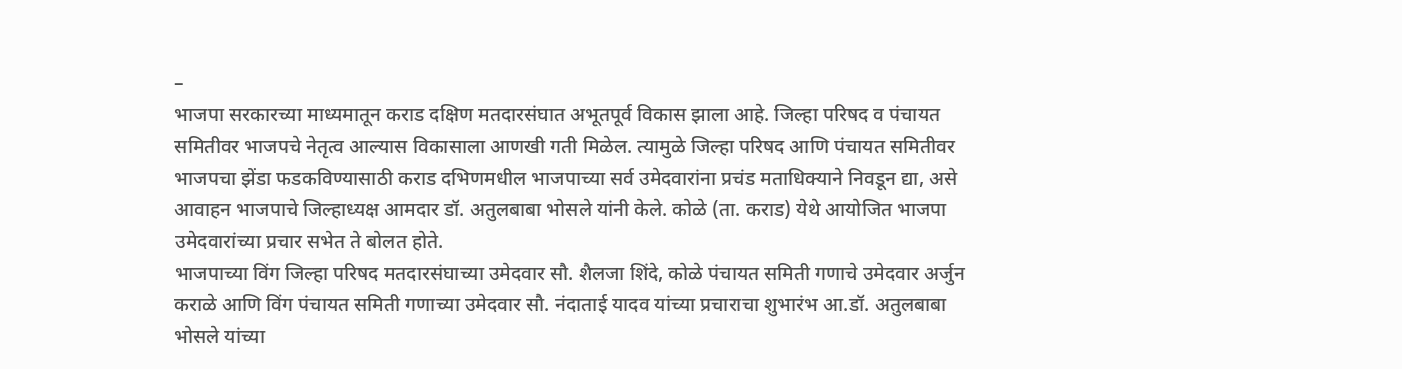–
भाजपा सरकारच्या माध्यमातून कराड दक्षिण मतदारसंघात अभूतपूर्व विकास झाला आहे. जिल्हा परिषद व पंचायत समितीवर भाजपचे नेतृत्व आल्यास विकासाला आणखी गती मिळेल. त्यामुळे जिल्हा परिषद आणि पंचायत समितीवर भाजपचा झेंडा फडकविण्यासाठी कराड दभिणमधील भाजपाच्या सर्व उमेदवारांना प्रचंड मताधिक्याने निवडून द्या, असे आवाहन भाजपाचे जिल्हाध्यक्ष आमदार डॉ. अतुलबाबा भोसले यांनी केले. कोळे (ता. कराड) येथे आयोजित भाजपा उमेदवारांच्या प्रचार सभेत ते बोलत होते.
भाजपाच्या विंग जिल्हा परिषद मतदारसंघाच्या उमेदवार सौ. शैलजा शिंदे, कोळे पंचायत समिती गणाचे उमेदवार अर्जुन कराळे आणि विंग पंचायत समिती गणाच्या उमेदवार सौ. नंदाताई यादव यांच्या प्रचाराचा शुभारंभ आ.डॉ. अतुलबाबा भोसले यांच्या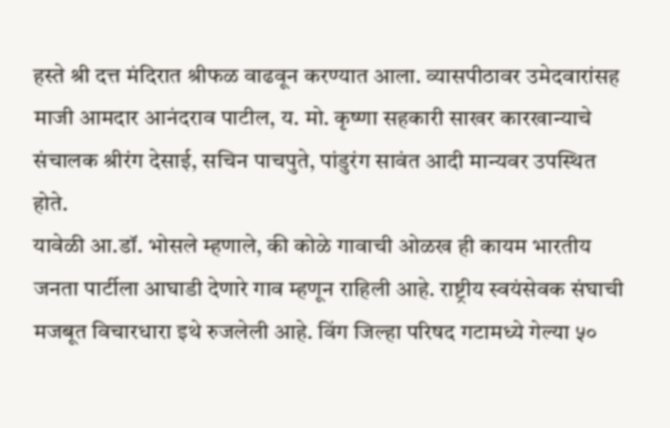हस्ते श्री दत्त मंदिरात श्रीफळ वाढवून करण्यात आला. व्यासपीठावर उमेदवारांसह माजी आमदार आनंदराव पाटील, य. मो. कृष्णा सहकारी साखर कारखान्याचे संचालक श्रीरंग देसाई, सचिन पाचपुते, पांडुरंग सावंत आदी मान्यवर उपस्थित होते.
यावेळी आ.डॉ. भोसले म्हणाले, की कोळे गावाची ओळख ही कायम भारतीय जनता पार्टीला आघाडी देणारे गाव म्हणून राहिली आहे. राष्ट्रीय स्वयंसेवक संघाची मजबूत विचारधारा इथे रुजलेली आहे. विंग जिल्हा परिषद गटामध्ये गेल्या ५०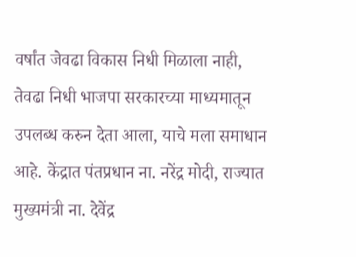वर्षांत जेवढा विकास निधी मिळाला नाही, तेवढा निधी भाजपा सरकारच्या माध्यमातून उपलब्ध करुन देता आला, याचे मला समाधान आहे. केंद्रात पंतप्रधान ना. नरेंद्र मोदी, राज्यात मुख्यमंत्री ना. देवेंद्र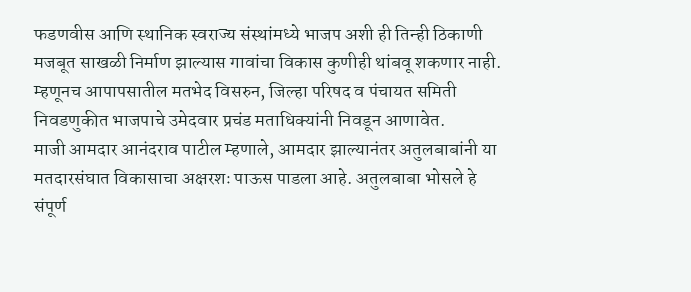फडणवीस आणि स्थानिक स्वराज्य संस्थांमध्ये भाजप अशी ही तिन्ही ठिकाणी मजबूत साखळी निर्माण झाल्यास गावांचा विकास कुणीही थांबवू शकणार नाही. म्हणूनच आपापसातील मतभेद विसरुन, जिल्हा परिषद व पंचायत समिती निवडणुकीत भाजपाचे उमेदवार प्रचंड मताधिक्यांनी निवडून आणावेत.
माजी आमदार आनंदराव पाटील म्हणाले, आमदार झाल्यानंतर अतुलबाबांनी या मतदारसंघात विकासाचा अक्षरशः पाऊस पाडला आहे. अतुलबाबा भोसले हे संपूर्ण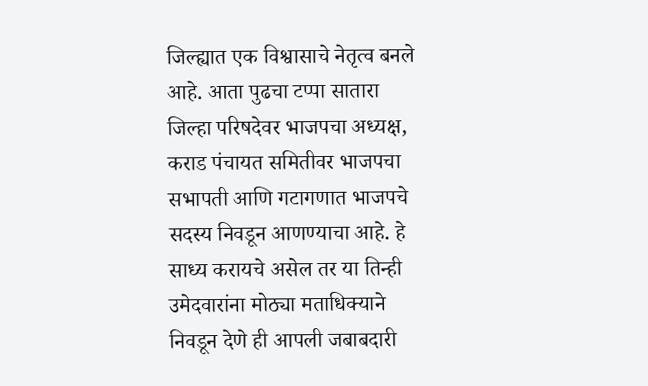जिल्ह्यात एक विश्वासाचे नेतृत्व बनले आहे. आता पुढचा टप्पा सातारा जिल्हा परिषदेवर भाजपचा अध्यक्ष, कराड पंचायत समितीवर भाजपचा सभापती आणि गटागणात भाजपचे सदस्य निवडून आणण्याचा आहे. हे साध्य करायचे असेल तर या तिन्ही उमेदवारांना मोठ्या मताधिक्याने निवडून देणे ही आपली जबाबदारी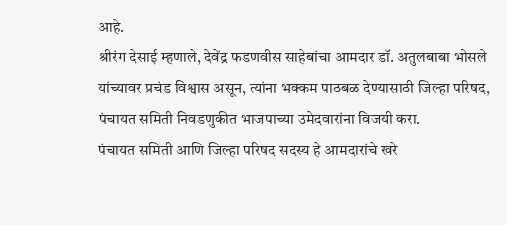आहे.
श्रीरंग देसाई म्हणाले, देवेंद्र फडणवीस साहेबांचा आमदार डॉ. अतुलबाबा भोसले यांच्यावर प्रचंड विश्वास असून, त्यांना भक्कम पाठबळ देण्यासाठी जिल्हा परिषद, पंचायत समिती निवडणुकीत भाजपाच्या उमेदवारांना विजयी करा.
पंचायत समिती आणि जिल्हा परिषद सदस्य हे आमदारांचे खरे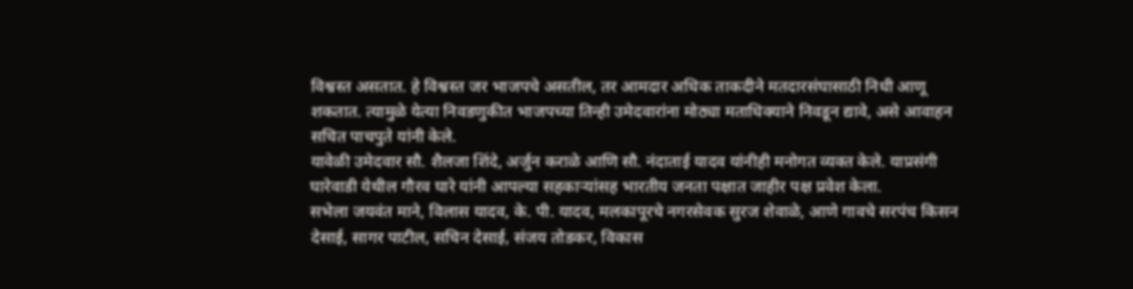विश्वस्त असतात. हे विश्वस्त जर भाजपचे असतील, तर आमदार अधिक ताकदीने मतदारसंघासाठी निधी आणू शकतात. त्यामुळे येत्या निवडणुकीत भाजपच्या तिन्ही उमेदवारांना मोठ्या मताधिक्याने निवडून द्यावे, असे आवाहन सचित पाचपुते यांनी केले.
यावेळी उमेदवार सौ. शैलजा शिंदे, अर्जुन कराळे आणि सौ. नंदाताई यादव यांनीही मनोगत व्यक्त केले. याप्रसंगी घारेवाडी येथील गौरव घारे यांनी आपल्या सहकाऱ्यांसह भारतीय जनता पक्षात जाहीर पक्ष प्रवेश केला.
सभेला जयवंत माने, विलास यादव, के. पी. यादव, मलकापूरचे नगरसेवक सुरज शेवाळे, आणे गावचे सरपंच किसन देसाई, सागर पाटील, सचिन देसाई, संजय तोडकर, विकास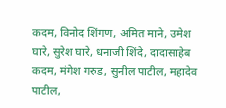कदम, विनोद शिंगण, अमित माने, उमेश घारे, सुरेश घारे, धनाजी शिंदे, दादासाहेब कदम, मंगेश गरुड, सुनील पाटील, महादेव पाटील,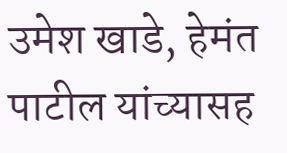उमेश खाडे, हेमंत पाटील यांच्यासह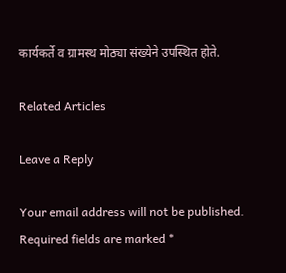कार्यकर्ते व ग्रामस्थ मोठ्या संख्येने उपस्थित होते.

Related Articles

Leave a Reply

Your email address will not be published. Required fields are marked *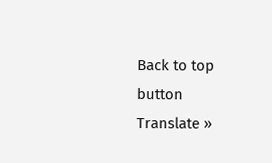Back to top button
Translate »